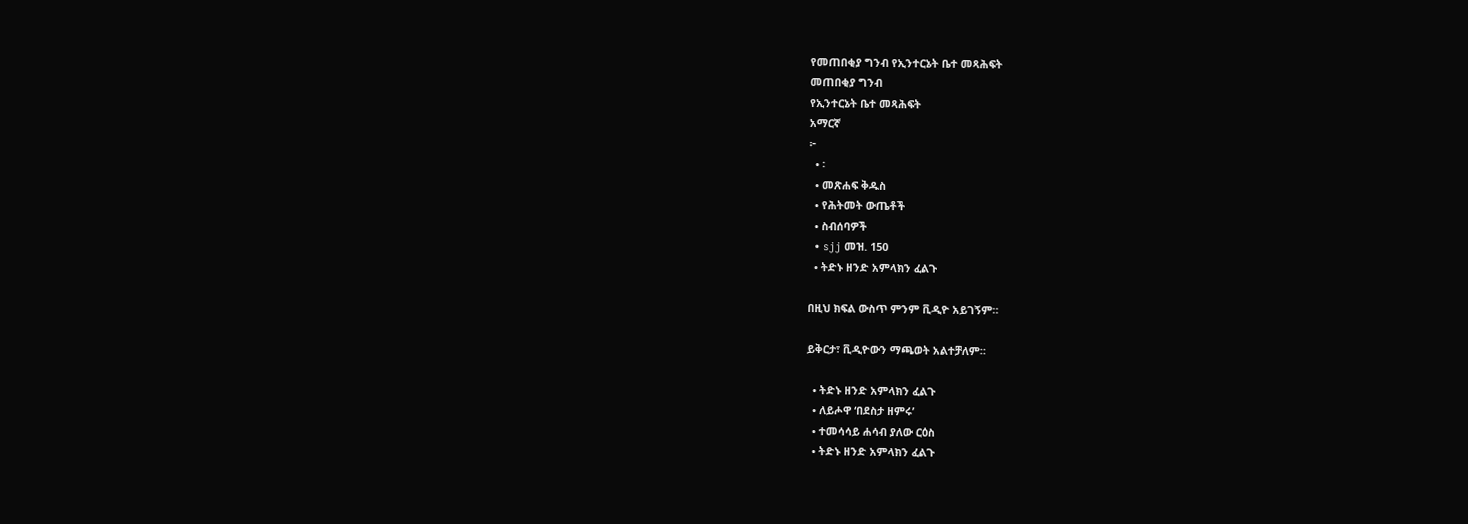የመጠበቂያ ግንብ የኢንተርኔት ቤተ መጻሕፍት
መጠበቂያ ግንብ
የኢንተርኔት ቤተ መጻሕፍት
አማርኛ
፦
  • ፡
  • መጽሐፍ ቅዱስ
  • የሕትመት ውጤቶች
  • ስብሰባዎች
  • sjj መዝ. 150
  • ትድኑ ዘንድ አምላክን ፈልጉ

በዚህ ክፍል ውስጥ ምንም ቪዲዮ አይገኝም።

ይቅርታ፣ ቪዲዮውን ማጫወት አልተቻለም።

  • ትድኑ ዘንድ አምላክን ፈልጉ
  • ለይሖዋ ‘በደስታ ዘምሩ’
  • ተመሳሳይ ሐሳብ ያለው ርዕስ
  • ትድኑ ዘንድ አምላክን ፈልጉ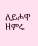ለይሖዋ ዘምሩ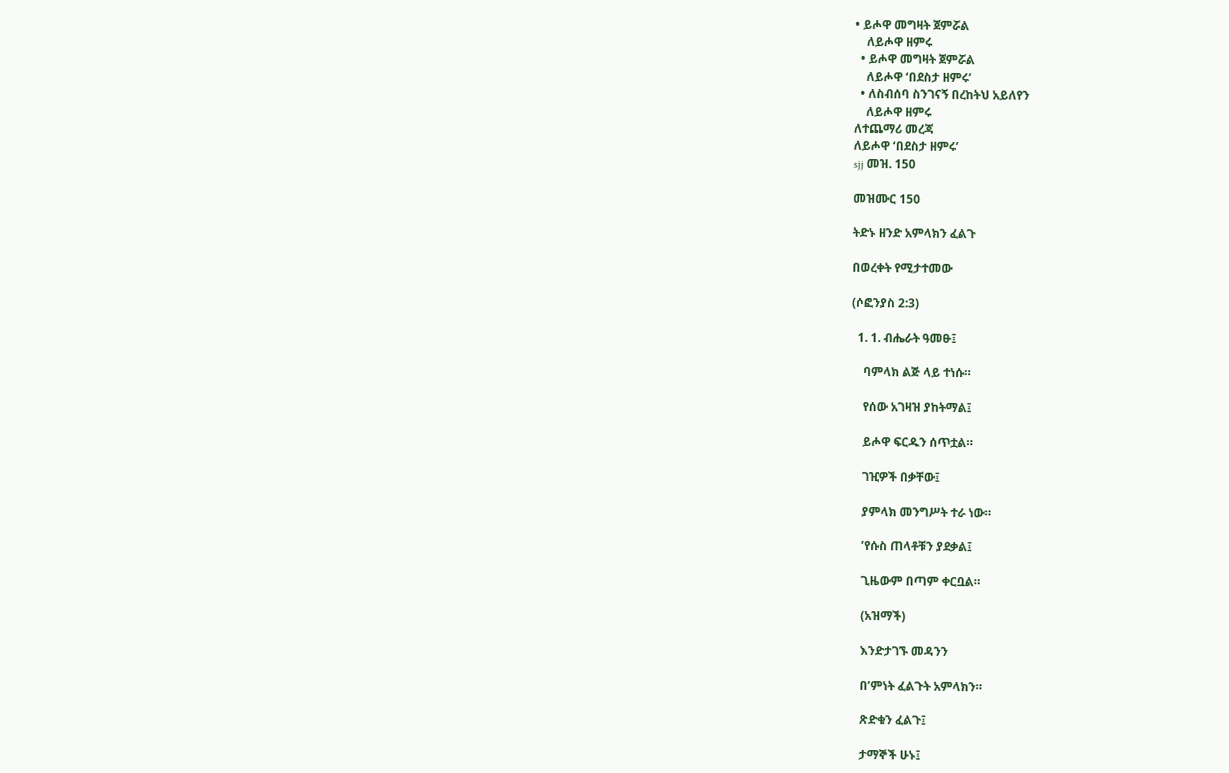• ይሖዋ መግዛት ጀምሯል
    ለይሖዋ ዘምሩ
  • ይሖዋ መግዛት ጀምሯል
    ለይሖዋ ‘በደስታ ዘምሩ’
  • ለስብሰባ ስንገናኝ በረከትህ አይለየን
    ለይሖዋ ዘምሩ
ለተጨማሪ መረጃ
ለይሖዋ ‘በደስታ ዘምሩ’
sjj መዝ. 150

መዝሙር 150

ትድኑ ዘንድ አምላክን ፈልጉ

በወረቀት የሚታተመው

(ሶፎንያስ 2:3)

  1. 1. ብሔራት ዓመፁ፤

    ባምላክ ልጅ ላይ ተነሱ።

    የሰው አገዛዝ ያከትማል፤

    ይሖዋ ፍርዱን ሰጥቷል።

    ገዢዎች በቃቸው፤

    ያምላክ መንግሥት ተራ ነው።

    ’የሱስ ጠላቶቹን ያደቃል፤

    ጊዜውም በጣም ቀርቧል።

    (አዝማች)

    እንድታገኙ መዳንን

    በ’ምነት ፈልጉት አምላክን።

    ጽድቁን ፈልጉ፤

    ታማኞች ሁኑ፤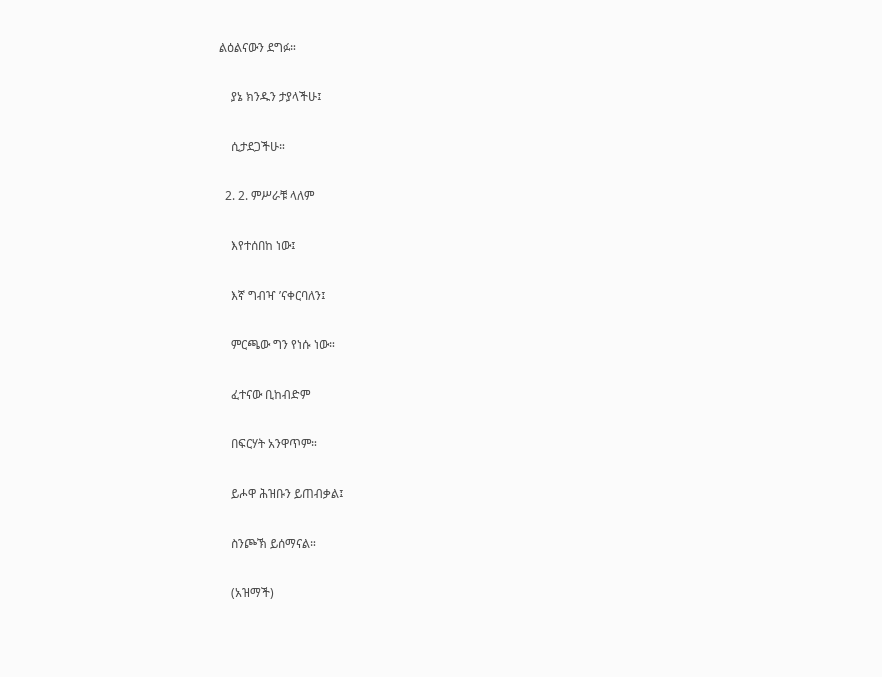ልዕልናውን ደግፉ።

    ያኔ ክንዱን ታያላችሁ፤

    ሲታደጋችሁ።

  2. 2. ምሥራቹ ላለም

    እየተሰበከ ነው፤

    እኛ ግብዣ ’ናቀርባለን፤

    ምርጫው ግን የነሱ ነው።

    ፈተናው ቢከብድም

    በፍርሃት አንዋጥም።

    ይሖዋ ሕዝቡን ይጠብቃል፤

    ስንጮኽ ይሰማናል።

    (አዝማች)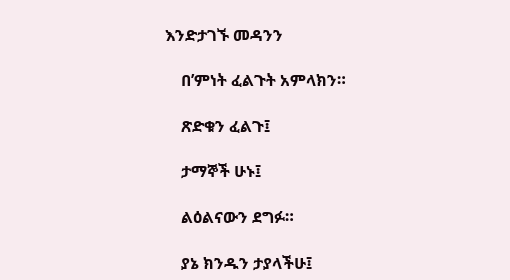እንድታገኙ መዳንን

    በ’ምነት ፈልጉት አምላክን።

    ጽድቁን ፈልጉ፤

    ታማኞች ሁኑ፤

    ልዕልናውን ደግፉ።

    ያኔ ክንዱን ታያላችሁ፤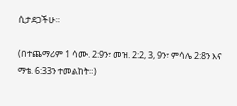ሲታደጋችሁ።

(በተጨማሪም 1 ሳሙ. 2:9ን፣ መዝ. 2:2, 3, 9ን፣ ምሳሌ 2:8ን እና ማቴ. 6:33ን ተመልከት።)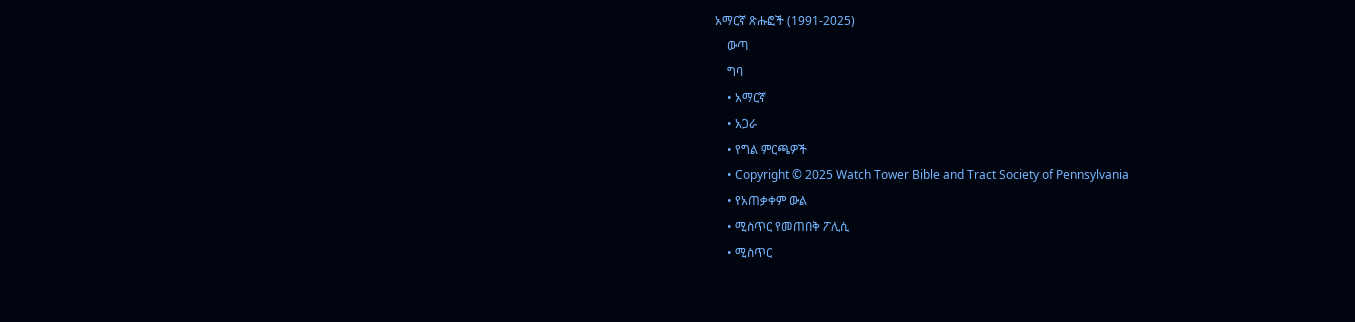አማርኛ ጽሑፎች (1991-2025)
    ውጣ
    ግባ
    • አማርኛ
    • አጋራ
    • የግል ምርጫዎች
    • Copyright © 2025 Watch Tower Bible and Tract Society of Pennsylvania
    • የአጠቃቀም ውል
    • ሚስጥር የመጠበቅ ፖሊሲ
    • ሚስጥር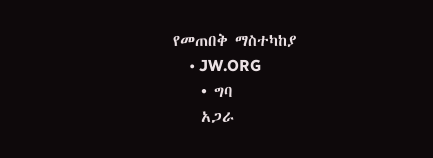የመጠበቅ ማስተካከያ
    • JW.ORG
    • ግባ
    አጋራ